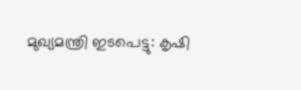മുഖ്യമന്ത്രി ഇടപെട്ടു: കൃഷി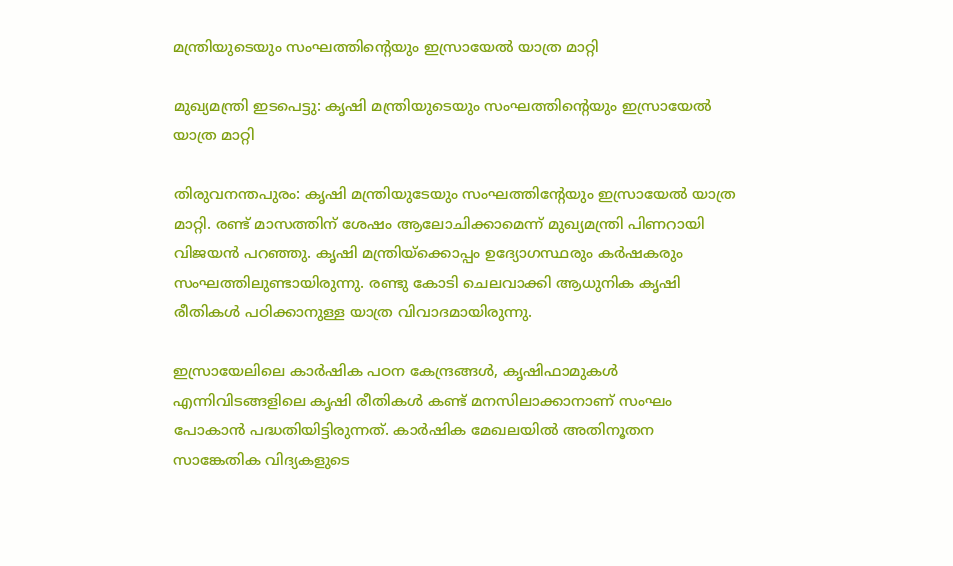മന്ത്രിയുടെയും സംഘത്തിന്റെയും ഇസ്രായേല്‍ യാത്ര മാറ്റി

മുഖ്യമന്ത്രി ഇടപെട്ടു: കൃഷി മന്ത്രിയുടെയും സംഘത്തിന്റെയും ഇസ്രായേല്‍ യാത്ര മാറ്റി

തിരുവനന്തപുരം: കൃഷി മന്ത്രിയുടേയും സംഘത്തിന്റേയും ഇസ്രായേല്‍ യാത്ര മാറ്റി. രണ്ട് മാസത്തിന് ശേഷം ആലോചിക്കാമെന്ന് മുഖ്യമന്ത്രി പിണറായി വിജയന്‍ പറഞ്ഞു. കൃഷി മന്ത്രിയ്‌ക്കൊപ്പം ഉദ്യോഗസ്ഥരും കര്‍ഷകരും സംഘത്തിലുണ്ടായിരുന്നു. രണ്ടു കോടി ചെലവാക്കി ആധുനിക കൃഷി രീതികള്‍ പഠിക്കാനുള്ള യാത്ര വിവാദമായിരുന്നു.

ഇസ്രായേലിലെ കാര്‍ഷിക പഠന കേന്ദ്രങ്ങള്‍, കൃഷിഫാമുകള്‍ എന്നിവിടങ്ങളിലെ കൃഷി രീതികള്‍ കണ്ട് മനസിലാക്കാനാണ് സംഘം പോകാന്‍ പദ്ധതിയിട്ടിരുന്നത്. കാര്‍ഷിക മേഖലയില്‍ അതിനൂതന സാങ്കേതിക വിദ്യകളുടെ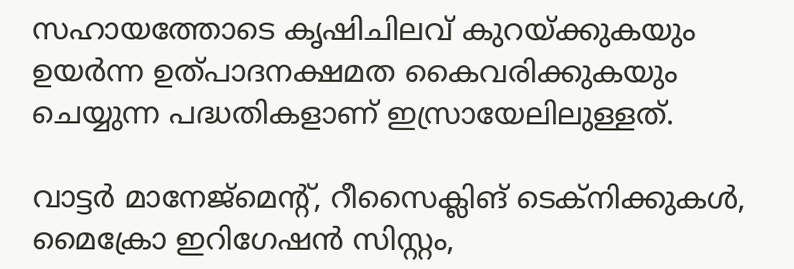സഹായത്തോടെ കൃഷിചിലവ് കുറയ്ക്കുകയും ഉയര്‍ന്ന ഉത്പാദനക്ഷമത കൈവരിക്കുകയും ചെയ്യുന്ന പദ്ധതികളാണ് ഇസ്രായേലിലുള്ളത്.

വാട്ടര്‍ മാനേജ്‌മെന്റ്, റീസൈക്ലിങ് ടെക്‌നിക്കുകള്‍, മൈക്രോ ഇറിഗേഷന്‍ സിസ്റ്റം,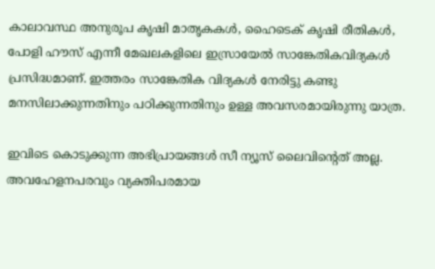കാലാവസ്ഥ അനുരൂപ കൃഷി മാതൃകകള്‍, ഹൈടെക് കൃഷി രീതികള്‍, പോളി ഹൗസ് എന്നീ മേഖലകളിലെ ഇസ്രായേല്‍ സാങ്കേതികവിദ്യകള്‍ പ്രസിദ്ധമാണ്. ഇത്തരം സാങ്കേതിക വിദ്യകള്‍ നേരിട്ടു കണ്ടു മനസിലാക്കുന്നതിനും പഠിക്കുന്നതിനും ഉള്ള അവസരമായിരുന്നു യാത്ര.

ഇവിടെ കൊടുക്കുന്ന അഭിപ്രായങ്ങള്‍ സീ ന്യൂസ് ലൈവിന്റെത് അല്ല. അവഹേളനപരവും വ്യക്തിപരമായ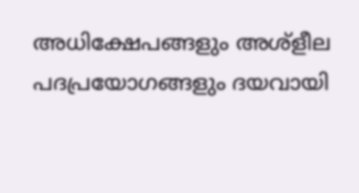അധിക്ഷേപങ്ങളും അശ്‌ളീല പദപ്രയോഗങ്ങളും ദയവായി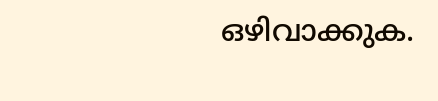ഒഴിവാക്കുക.